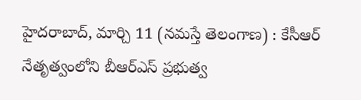హైదరాబాద్, మార్చి 11 (నమస్తే తెలంగాణ) : కేసీఆర్ నేతృత్వంలోని బీఆర్ఎస్ ప్రభుత్వ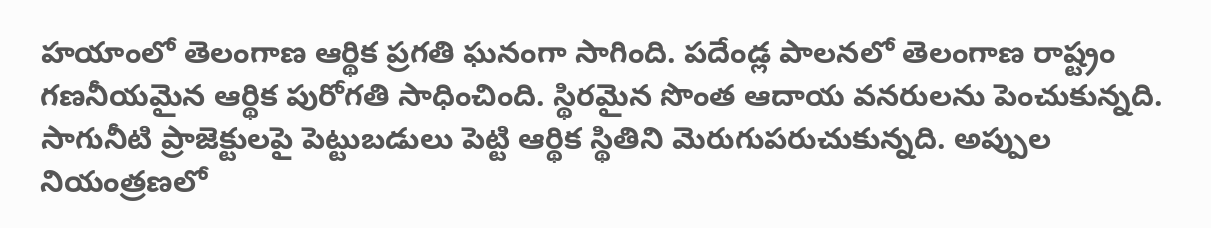హయాంలో తెలంగాణ ఆర్థిక ప్రగతి ఘనంగా సాగింది. పదేండ్ల పాలనలో తెలంగాణ రాష్ట్రం గణనీయమైన ఆర్థిక పురోగతి సాధించింది. స్థిరమైన సొంత ఆదాయ వనరులను పెంచుకున్నది. సాగునీటి ప్రాజెక్టులపై పెట్టుబడులు పెట్టి ఆర్థిక స్థితిని మెరుగుపరుచుకున్నది. అప్పుల నియంత్రణలో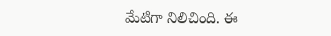మేటిగా నిలిచింది. ఈ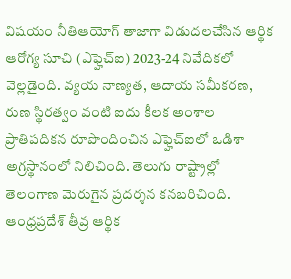విషయం నీతిఆయోగ్ తాజాగా విడుదలచేసిన ఆర్థిక ఆరోగ్య సూచి (ఎఫ్హెచ్ఐ) 2023-24 నివేదికలో వెల్లడైంది. వ్యయ నాణ్యత, ఆదాయ సమీకరణ, రుణ స్థిరత్వం వంటి ఐదు కీలక అంశాల ప్రాతిపదికన రూపొందించిన ఎఫ్హెచ్ఐలో ఒడిశా అగ్రస్థానంలో నిలిచింది. తెలుగు రాష్ట్రాల్లో తెలంగాణ మెరుగైన ప్రదర్శన కనబరిచింది. ఆంధ్రప్రదేశ్ తీవ్ర ఆర్థిక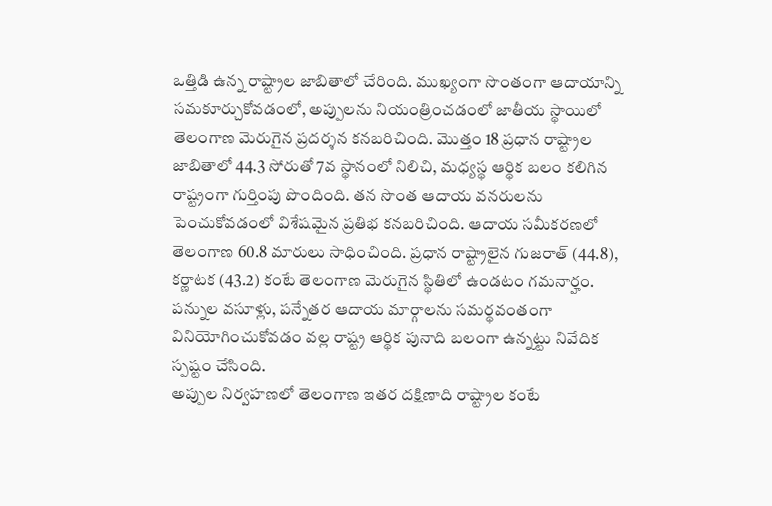ఒత్తిడి ఉన్న రాష్ట్రాల జాబితాలో చేరింది. ముఖ్యంగా సొంతంగా ఆదాయాన్ని సమకూర్చుకోవడంలో, అప్పులను నియంత్రించడంలో జాతీయ స్థాయిలో తెలంగాణ మెరుగైన ప్రదర్శన కనబరిచింది. మొత్తం 18 ప్రధాన రాష్ట్రాల జాబితాలో 44.3 సోరుతో 7వ స్థానంలో నిలిచి, మధ్యస్థ ఆర్థిక బలం కలిగిన రాష్ట్రంగా గుర్తింపు పొందింది. తన సొంత ఆదాయ వనరులను పెంచుకోవడంలో విశేషమైన ప్రతిభ కనబరిచింది. ఆదాయ సమీకరణలో తెలంగాణ 60.8 మారులు సాధించింది. ప్రధాన రాష్ట్రాలైన గుజరాత్ (44.8), కర్ణాటక (43.2) కంటే తెలంగాణ మెరుగైన స్థితిలో ఉండటం గమనార్హం. పన్నుల వసూళ్లు, పన్నేతర ఆదాయ మార్గాలను సమర్థవంతంగా వినియోగించుకోవడం వల్ల రాష్ట్ర ఆర్థిక పునాది బలంగా ఉన్నట్టు నివేదిక స్పష్టం చేసింది.
అప్పుల నిర్వహణలో తెలంగాణ ఇతర దక్షిణాది రాష్ట్రాల కంటే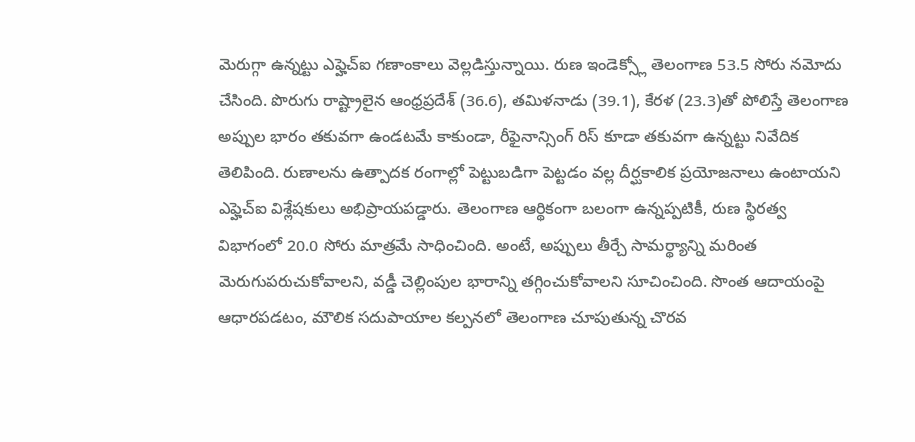మెరుగ్గా ఉన్నట్టు ఎఫ్హెచ్ఐ గణాంకాలు వెల్లడిస్తున్నాయి. రుణ ఇండెక్స్లో తెలంగాణ 53.5 సోరు నమోదు చేసింది. పొరుగు రాష్ట్రాలైన ఆంధ్రప్రదేశ్ (36.6), తమిళనాడు (39.1), కేరళ (23.3)తో పోలిస్తే తెలంగాణ అప్పుల భారం తకువగా ఉండటమే కాకుండా, రీఫైనాన్సింగ్ రిస్ కూడా తకువగా ఉన్నట్టు నివేదిక తెలిపింది. రుణాలను ఉత్పాదక రంగాల్లో పెట్టుబడిగా పెట్టడం వల్ల దీర్ఘకాలిక ప్రయోజనాలు ఉంటాయని ఎఫ్హెచ్ఐ విశ్లేషకులు అభిప్రాయపడ్డారు. తెలంగాణ ఆర్థికంగా బలంగా ఉన్నప్పటికీ, రుణ స్థిరత్వ విభాగంలో 20.0 సోరు మాత్రమే సాధించింది. అంటే, అప్పులు తీర్చే సామర్థ్యాన్ని మరింత మెరుగుపరుచుకోవాలని, వడ్డీ చెల్లింపుల భారాన్ని తగ్గించుకోవాలని సూచించింది. సొంత ఆదాయంపై ఆధారపడటం, మౌలిక సదుపాయాల కల్పనలో తెలంగాణ చూపుతున్న చొరవ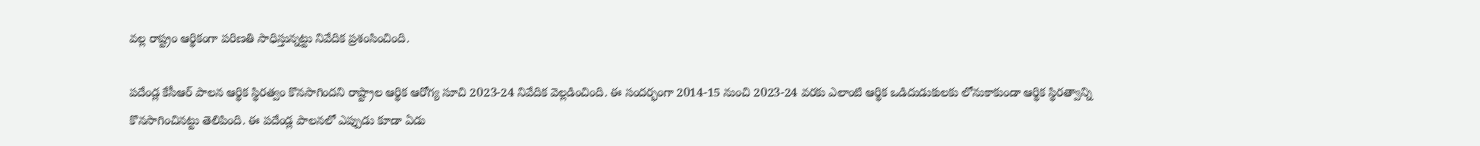వల్ల రాష్ట్రం ఆర్థికంగా పరిణతి సాధిస్తున్నట్టు నివేదిక ప్రశంసించింది.

పదేండ్ల కేసీఆర్ పాలన ఆర్థిక స్థిరత్వం కొనసాగిందని రాష్ట్రాల ఆర్థిక ఆరోగ్య సూచి 2023-24 నివేదిక వెల్లడించింది. ఈ సందర్భంగా 2014-15 నుంచి 2023-24 వరకు ఎలాంటి ఆర్థిక ఒడిదుడుకులకు లోనుకాకుండా ఆర్థిక స్థిరత్వాన్ని కొనసాగించినట్టు తెలిపింది. ఈ పదేండ్ల పాలనలో ఎప్పుడు కూడా ఏడు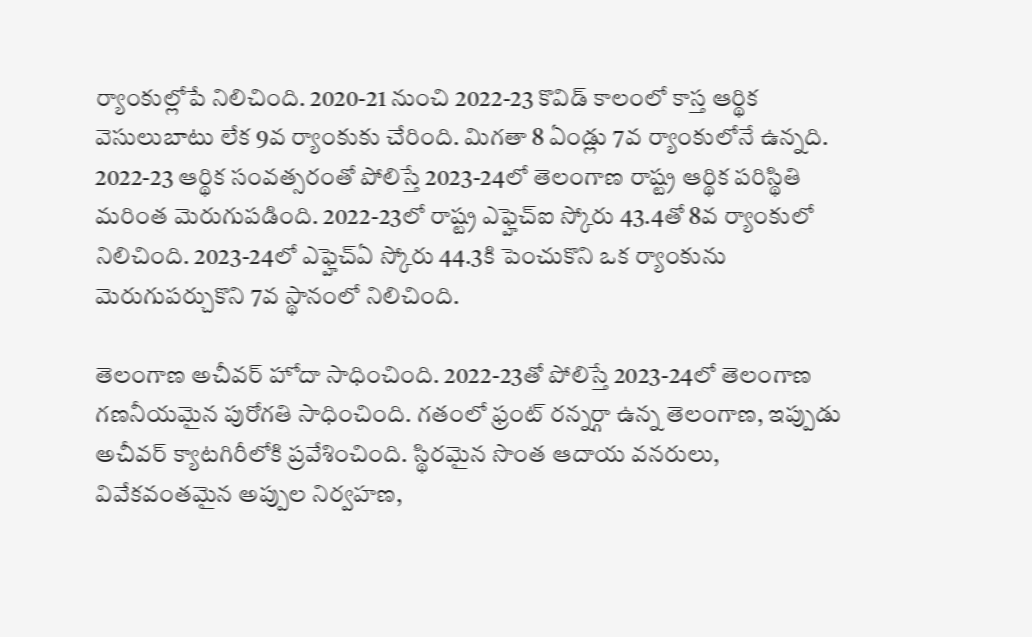ర్యాంకుల్లోపే నిలిచింది. 2020-21 నుంచి 2022-23 కొవిడ్ కాలంలో కాస్త ఆర్థిక వెసులుబాటు లేక 9వ ర్యాంకుకు చేరింది. మిగతా 8 ఏండ్లు 7వ ర్యాంకులోనే ఉన్నది. 2022-23 ఆర్థిక సంవత్సరంతో పోలిస్తే 2023-24లో తెలంగాణ రాష్ట్ర ఆర్థిక పరిస్థితి మరింత మెరుగుపడింది. 2022-23లో రాష్ట్ర ఎఫ్హెచ్ఐ స్కోరు 43.4తో 8వ ర్యాంకులో నిలిచింది. 2023-24లో ఎఫ్హెచ్ఏ స్కోరు 44.3కి పెంచుకొని ఒక ర్యాంకును మెరుగుపర్చుకొని 7వ స్థానంలో నిలిచింది.

తెలంగాణ అచీవర్ హోదా సాధించింది. 2022-23తో పోలిస్తే 2023-24లో తెలంగాణ గణనీయమైన పురోగతి సాధించింది. గతంలో ఫ్రంట్ రన్నర్గా ఉన్న తెలంగాణ, ఇప్పుడు అచీవర్ క్యాటగిరీలోకి ప్రవేశించింది. స్థిరమైన సొంత ఆదాయ వనరులు, వివేకవంతమైన అప్పుల నిర్వహణ,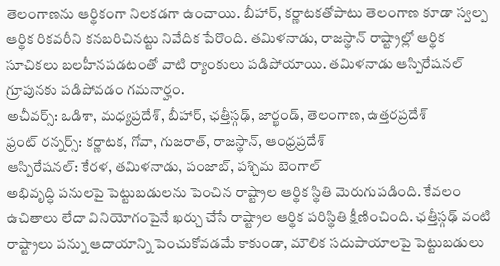తెలంగాణను ఆర్థికంగా నిలకడగా ఉంచాయి. బీహార్, కర్ణాటకతోపాటు తెలంగాణ కూడా స్వల్ప ఆర్థిక రికవరీని కనబరిచినట్టు నివేదిక పేరొంది. తమిళనాడు, రాజస్థాన్ రాష్ట్రాల్లో ఆర్థిక సూచికలు బలహీనపడటంతో వాటి ర్యాంకులు పడిపోయాయి. తమిళనాడు ఆస్పిరేషనల్ గ్రూపునకు పడిపోవడం గమనార్హం.
అచీవర్స్: ఒడిశా, మధ్యప్రదేశ్, బీహార్, ఛత్తీస్గఢ్, జార్ఖండ్, తెలంగాణ, ఉత్తరప్రదేశ్
ఫ్రంట్ రన్నర్స్: కర్ణాటక, గోవా, గుజరాత్, రాజస్థాన్, ఆంధ్రప్రదేశ్
ఆస్పిరేషనల్: కేరళ, తమిళనాడు, పంజాబ్, పశ్చిమ బెంగాల్
అభివృద్ధి పనులపై పెట్టుబడులను పెంచిన రాష్ట్రాల ఆర్థిక స్థితి మెరుగుపడింది. కేవలం ఉచితాలు లేదా వినియోగంపైనే ఖర్చు చేసే రాష్ట్రాల ఆర్థిక పరిస్థితి క్షీణించింది. ఛత్తీస్గఢ్ వంటి రాష్ట్రాలు పన్ను ఆదాయాన్ని పెంచుకోవడమే కాకుండా, మౌలిక సదుపాయాలపై పెట్టుబడులు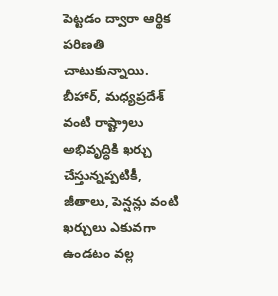పెట్టడం ద్వారా ఆర్థిక పరిణతి చాటుకున్నాయి. బీహార్, మధ్యప్రదేశ్ వంటి రాష్ట్రాలు అభివృద్ధికి ఖర్చు చేస్తున్నప్పటికీ, జీతాలు, పెన్షన్లు వంటి ఖర్చులు ఎకువగా ఉండటం వల్ల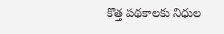కొత్త పథకాలకు నిధుల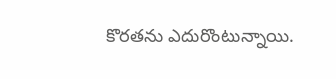కొరతను ఎదురొంటున్నాయి.